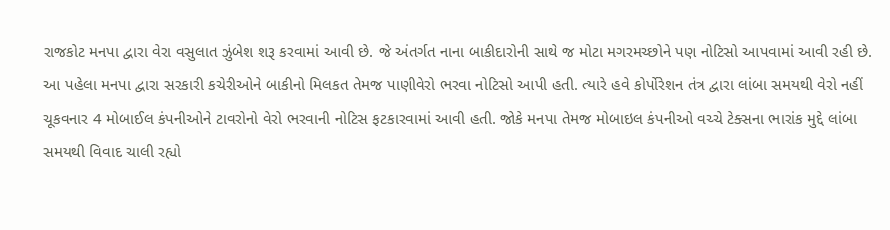રાજકોટ મનપા દ્વારા વેરા વસુલાત ઝુંબેશ શરૂ કરવામાં આવી છે. જે અંતર્ગત નાના બાકીદારોની સાથે જ મોટા મગરમચ્છોને પણ નોટિસો આપવામાં આવી રહી છે. આ પહેલા મનપા દ્વારા સરકારી કચેરીઓને બાકીનો મિલકત તેમજ પાણીવેરો ભરવા નોટિસો આપી હતી. ત્યારે હવે કોર્પોરેશન તંત્ર દ્વારા લાંબા સમયથી વેરો નહીં ચૂકવનાર 4 મોબાઈલ કંપનીઓને ટાવરોનો વેરો ભરવાની નોટિસ ફટકારવામાં આવી હતી. જોકે મનપા તેમજ મોબાઇલ કંપનીઓ વચ્ચે ટેક્સના ભારાંક મુદ્દે લાંબા સમયથી વિવાદ ચાલી રહ્યો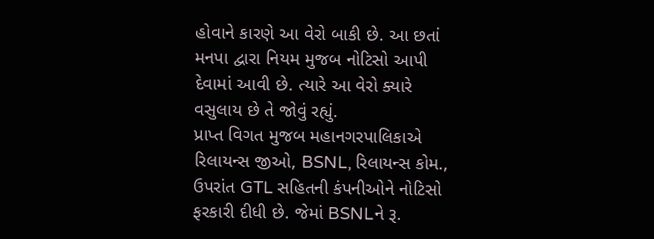હોવાને કારણે આ વેરો બાકી છે. આ છતાં મનપા દ્વારા નિયમ મુજબ નોટિસો આપી દેવામાં આવી છે. ત્યારે આ વેરો ક્યારે વસુલાય છે તે જોવું રહ્યું.
પ્રાપ્ત વિગત મુજબ મહાનગરપાલિકાએ રિલાયન્સ જીઓ, BSNL, રિલાયન્સ કોમ., ઉપરાંત GTL સહિતની કંપનીઓને નોટિસો ફરકારી દીધી છે. જેમાં BSNLને રૂ.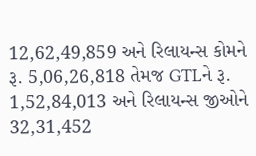12,62,49,859 અને રિલાયન્સ કોમને રૂ. 5,06,26,818 તેમજ GTLને રૂ. 1,52,84,013 અને રિલાયન્સ જીઓને 32,31,452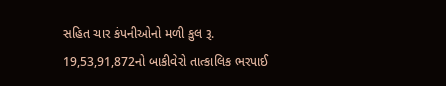સહિત ચાર કંપનીઓનો મળી કુલ રૂ. 19,53,91,872નો બાકીવેરો તાત્કાલિક ભરપાઈ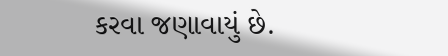કરવા જણાવાયું છે.